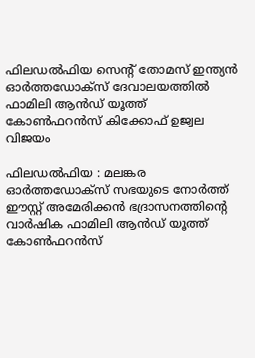ഫിലഡൽഫിയ സെൻ്റ് തോമസ് ഇന്ത്യൻ ഓർത്തഡോക്സ് ദേവാലയത്തിൽ ഫാമിലി ആൻഡ് യൂത്ത് കോൺഫറൻസ് കിക്കോഫ് ഉജ്വല വിജയം

ഫിലഡൽഫിയ : മലങ്കര ഓർത്തഡോക്സ് സഭയുടെ നോർത്ത് ഈസ്റ്റ് അമേരിക്കൻ ഭദ്രാസനത്തിന്റെ വാർഷിക ഫാമിലി ആൻഡ് യൂത്ത് കോൺഫറൻസ്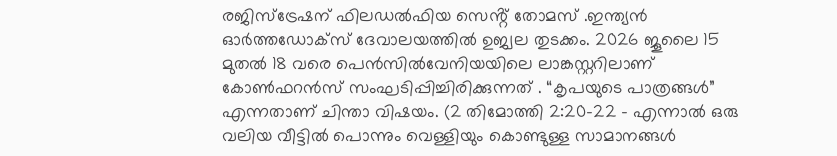രജിസ്ട്രേഷന് ഫിലഡൽഫിയ സെൻ്റ് തോമസ് .ഇന്ത്യൻ ഓർത്തഡോക്സ് ദേവാലയത്തിൽ ഉജ്വല തുടക്കം. 2026 ജൂലൈ 15 മുതൽ 18 വരെ പെൻസിൽവേനിയയിലെ ലാങ്കസ്റ്ററിലാണ് കോൺഫറൻസ് സംഘടിപ്പിച്ചിരിക്കുന്നത് . “കൃപയുടെ പാത്രങ്ങൾ” എന്നതാണ് ചിന്താ വിഷയം. (2 തിമോത്തി 2:20-22 – എന്നാൽ ഒരു വലിയ വീട്ടിൽ പൊന്നും വെള്ളിയും കൊണ്ടുള്ള സാമാനങ്ങൾ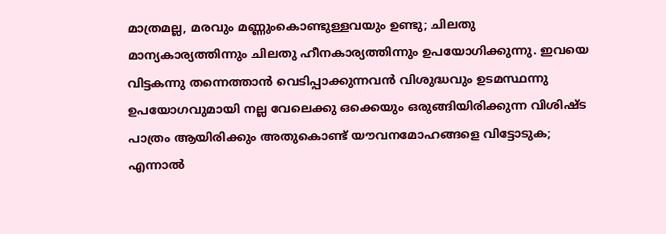മാത്രമല്ല, മരവും മണ്ണുംകൊണ്ടുള്ളവയും ഉണ്ടു; ചിലതു മാന്യകാര്യത്തിന്നും ചിലതു ഹീനകാര്യത്തിന്നും ഉപയോഗിക്കുന്നു. ഇവയെ വിട്ടകന്നു തന്നെത്താൻ വെടിപ്പാക്കുന്നവൻ വിശുദ്ധവും ഉടമസ്ഥന്നു ഉപയോഗവുമായി നല്ല വേലെക്കു ഒക്കെയും ഒരുങ്ങിയിരിക്കുന്ന വിശിഷ്ട പാത്രം ആയിരിക്കും അതുകൊണ്ട് യൗവനമോഹങ്ങളെ വിട്ടോടുക; എന്നാൽ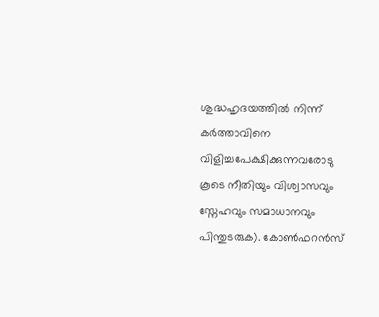ശുദ്ധഹൃദയത്തിൽ നിന്ന് കർത്താവിനെ വിളിച്ചപേക്ഷിക്കുന്നവരോടു കൂടെ നീതിയും വിശ്വാസവും സ്നേഹവും സമാധാനവും പിന്തുടരുക). കോൺഫറൻസ്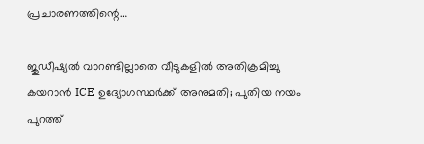പ്രചാരണത്തിന്റെ…

ജുഡീഷ്യൽ വാറണ്ടില്ലാതെ വീടുകളിൽ അതിക്രമിച്ചു കയറാൻ ICE ഉദ്യോഗസ്ഥർക്ക് അനുമതി; പുതിയ നയം പുറത്ത്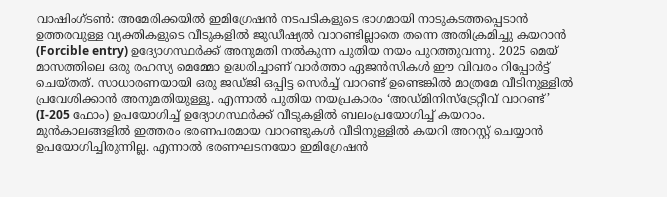വാഷിംഗ്ടൺ: അമേരിക്കയിൽ ഇമിഗ്രേഷൻ നടപടികളുടെ ഭാഗമായി നാടുകടത്തപ്പെടാൻ ഉത്തരവുള്ള വ്യക്തികളുടെ വീടുകളിൽ ജുഡീഷ്യൽ വാറണ്ടില്ലാതെ തന്നെ അതിക്രമിച്ചു കയറാൻ (Forcible entry) ഉദ്യോഗസ്ഥർക്ക് അനുമതി നൽകുന്ന പുതിയ നയം പുറത്തുവന്നു. 2025 മെയ് മാസത്തിലെ ഒരു രഹസ്യ മെമ്മോ ഉദ്ധരിച്ചാണ് വാർത്താ ഏജൻസികൾ ഈ വിവരം റിപ്പോർട്ട് ചെയ്തത്. സാധാരണയായി ഒരു ജഡ്ജി ഒപ്പിട്ട സെർച്ച് വാറണ്ട് ഉണ്ടെങ്കിൽ മാത്രമേ വീടിനുള്ളിൽ പ്രവേശിക്കാൻ അനുമതിയുള്ളൂ. എന്നാൽ പുതിയ നയപ്രകാരം ‘അഡ്മിനിസ്ട്രേറ്റീവ് വാറണ്ട്’ (I-205 ഫോം) ഉപയോഗിച്ച് ഉദ്യോഗസ്ഥർക്ക് വീടുകളിൽ ബലംപ്രയോഗിച്ച് കയറാം. മുൻകാലങ്ങളിൽ ഇത്തരം ഭരണപരമായ വാറണ്ടുകൾ വീടിനുള്ളിൽ കയറി അറസ്റ്റ് ചെയ്യാൻ ഉപയോഗിച്ചിരുന്നില്ല. എന്നാൽ ഭരണഘടനയോ ഇമിഗ്രേഷൻ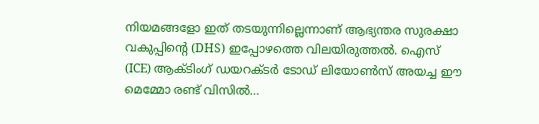നിയമങ്ങളോ ഇത് തടയുന്നില്ലെന്നാണ് ആഭ്യന്തര സുരക്ഷാ വകുപ്പിന്റെ (DHS) ഇപ്പോഴത്തെ വിലയിരുത്തൽ. ഐസ് (ICE) ആക്ടിംഗ് ഡയറക്ടർ ടോഡ് ലിയോൺസ് അയച്ച ഈ മെമ്മോ രണ്ട് വിസിൽ…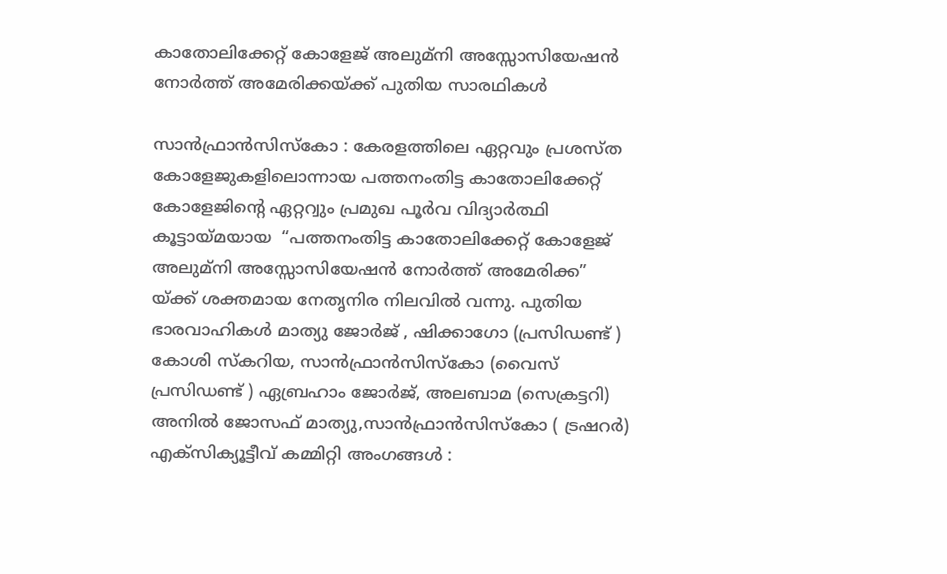കാതോലിക്കേറ്റ് കോളേജ് അലുമ്‌നി അസ്സോസിയേഷൻ നോർത്ത് അമേരിക്കയ്ക്ക് പുതിയ സാരഥികൾ

സാൻഫ്രാൻസിസ്കോ : കേരളത്തിലെ ഏറ്റവും പ്രശസ്ത കോളേജുകളിലൊന്നായ പത്തനംതിട്ട കാതോലിക്കേറ്റ് കോളേജിന്റെ ഏറ്ററ്വും പ്രമുഖ പൂർവ വിദ്യാർത്ഥി   കൂട്ടായ്മയായ  “പത്തനംതിട്ട കാതോലിക്കേറ്റ് കോളേജ് അലുമ്‌നി അസ്സോസിയേഷൻ നോർത്ത് അമേരിക്ക” യ്ക്ക് ശക്തമായ നേതൃനിര നിലവിൽ വന്നു. പുതിയ ഭാരവാഹികൾ മാത്യു ജോർജ് , ഷിക്കാഗോ (പ്രസിഡണ്ട് ) കോശി സ്കറിയ, സാൻഫ്രാൻസിസ്‌കോ (വൈസ് പ്രസിഡണ്ട് ) ഏബ്രഹാം ജോർജ്, അലബാമ (സെക്രട്ടറി) അനിൽ ജോസഫ് മാത്യു,സാൻഫ്രാൻസിസ്‌കോ ( ട്രഷറർ) എക്സിക്യൂട്ടീവ് കമ്മിറ്റി അംഗങ്ങൾ :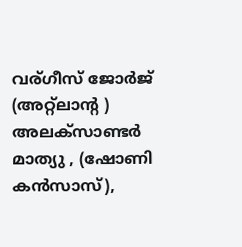വര്ഗീസ് ജോർജ് (അറ്റ്ലാന്റ ) അലക്സാണ്ടർ മാത്യു , (ഷോണി കൻസാസ്),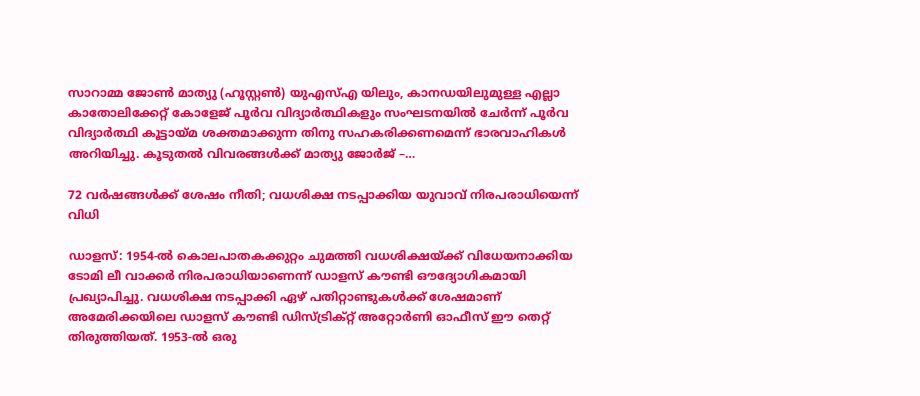സാറാമ്മ ജോൺ മാത്യു (ഹൂസ്റ്റൺ) യുഎസ്എ യിലും, കാനഡയിലുമുള്ള എല്ലാ കാതോലിക്കേറ്റ് കോളേജ് പൂർവ വിദ്യാർത്ഥികളും സംഘടനയിൽ ചേർന്ന് പൂർവ വിദ്യാർത്ഥി കൂട്ടായ്മ ശക്തമാക്കുന്ന തിനു സഹകരിക്കണമെന്ന് ഭാരവാഹികൾ അറിയിച്ചു. കൂടുതൽ വിവരങ്ങൾക്ക് മാത്യു ജോർജ് –…

72 വർഷങ്ങൾക്ക് ശേഷം നീതി; വധശിക്ഷ നടപ്പാക്കിയ യുവാവ് നിരപരാധിയെന്ന് വിധി

ഡാളസ്: 1954-ൽ കൊലപാതകക്കുറ്റം ചുമത്തി വധശിക്ഷയ്ക്ക് വിധേയനാക്കിയ ടോമി ലീ വാക്കർ നിരപരാധിയാണെന്ന് ഡാളസ് കൗണ്ടി ഔദ്യോഗികമായി പ്രഖ്യാപിച്ചു. വധശിക്ഷ നടപ്പാക്കി ഏഴ് പതിറ്റാണ്ടുകൾക്ക് ശേഷമാണ് അമേരിക്കയിലെ ഡാളസ് കൗണ്ടി ഡിസ്ട്രിക്റ്റ് അറ്റോർണി ഓഫീസ് ഈ തെറ്റ് തിരുത്തിയത്. 1953-ൽ ഒരു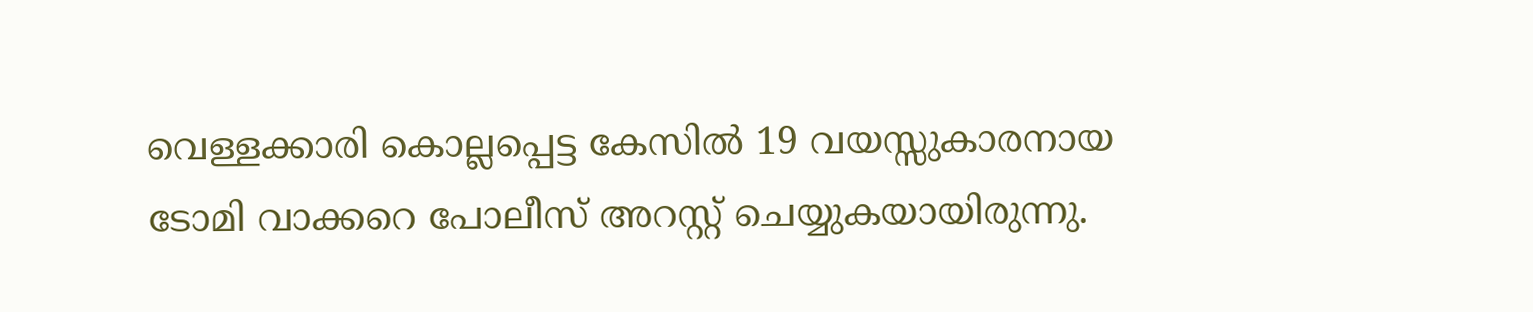വെള്ളക്കാരി കൊല്ലപ്പെട്ട കേസിൽ 19 വയസ്സുകാരനായ ടോമി വാക്കറെ പോലീസ് അറസ്റ്റ് ചെയ്യുകയായിരുന്നു.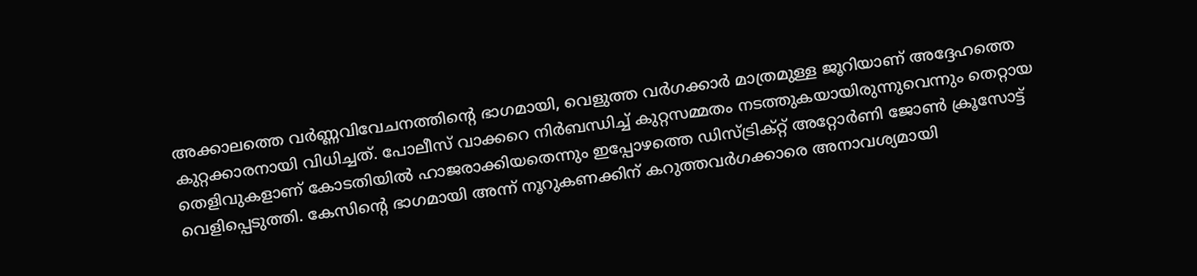അക്കാലത്തെ വർണ്ണവിവേചനത്തിന്റെ ഭാഗമായി, വെളുത്ത വർഗക്കാർ മാത്രമുള്ള ജൂറിയാണ് അദ്ദേഹത്തെ കുറ്റക്കാരനായി വിധിച്ചത്. പോലീസ് വാക്കറെ നിർബന്ധിച്ച് കുറ്റസമ്മതം നടത്തുകയായിരുന്നുവെന്നും തെറ്റായ തെളിവുകളാണ് കോടതിയിൽ ഹാജരാക്കിയതെന്നും ഇപ്പോഴത്തെ ഡിസ്ട്രിക്റ്റ് അറ്റോർണി ജോൺ ക്രൂസോട്ട് വെളിപ്പെടുത്തി. കേസിന്റെ ഭാഗമായി അന്ന് നൂറുകണക്കിന് കറുത്തവർഗക്കാരെ അനാവശ്യമായി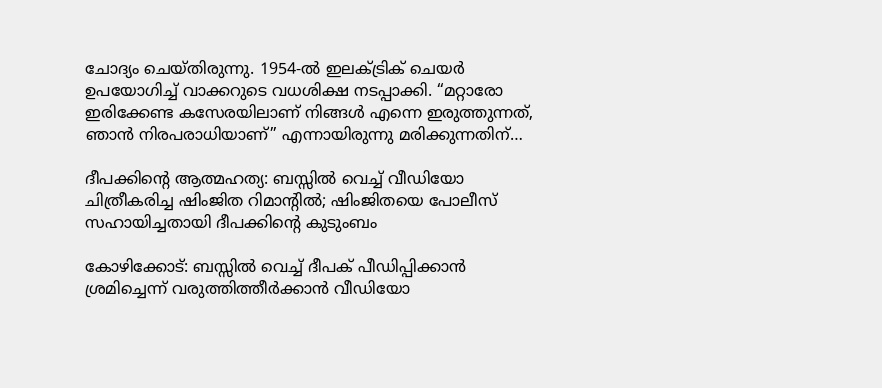ചോദ്യം ചെയ്തിരുന്നു. 1954-ൽ ഇലക്ട്രിക് ചെയർ ഉപയോഗിച്ച് വാക്കറുടെ വധശിക്ഷ നടപ്പാക്കി. “മറ്റാരോ ഇരിക്കേണ്ട കസേരയിലാണ് നിങ്ങൾ എന്നെ ഇരുത്തുന്നത്, ഞാൻ നിരപരാധിയാണ്” എന്നായിരുന്നു മരിക്കുന്നതിന്…

ദീപക്കിന്റെ ആത്മഹത്യ: ബസ്സില്‍ വെച്ച് വീഡിയോ ചിത്രീകരിച്ച ഷിംജിത റിമാന്റില്‍; ഷിംജിതയെ പോലീസ് സഹായിച്ചതായി ദീപക്കിന്റെ കുടുംബം

കോഴിക്കോട്: ബസ്സില്‍ വെച്ച് ദീപക് പീഡിപ്പിക്കാന്‍ ശ്രമിച്ചെന്ന് വരുത്തിത്തീര്‍ക്കാന്‍ വീഡിയോ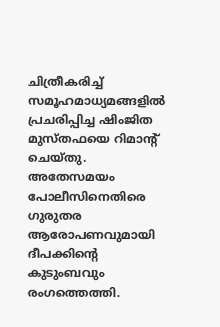ചിത്രീകരിച്ച് സമൂഹമാധ്യമങ്ങളില്‍ പ്രചരിപ്പിച്ച ഷിംജിത മുസ്തഫയെ റിമാന്റ് ചെയ്തു. അതേസമയം പോലീസിനെതിരെ ഗുരുതര ആരോപണവുമായി ദീപക്കിന്റെ കുടുംബവും രംഗത്തെത്തി.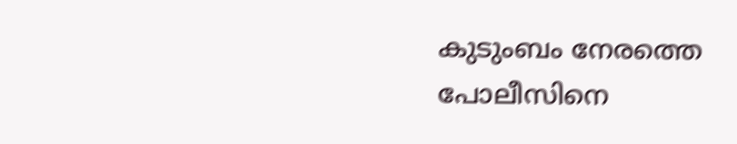കുടുംബം നേരത്തെ പോലീസിനെ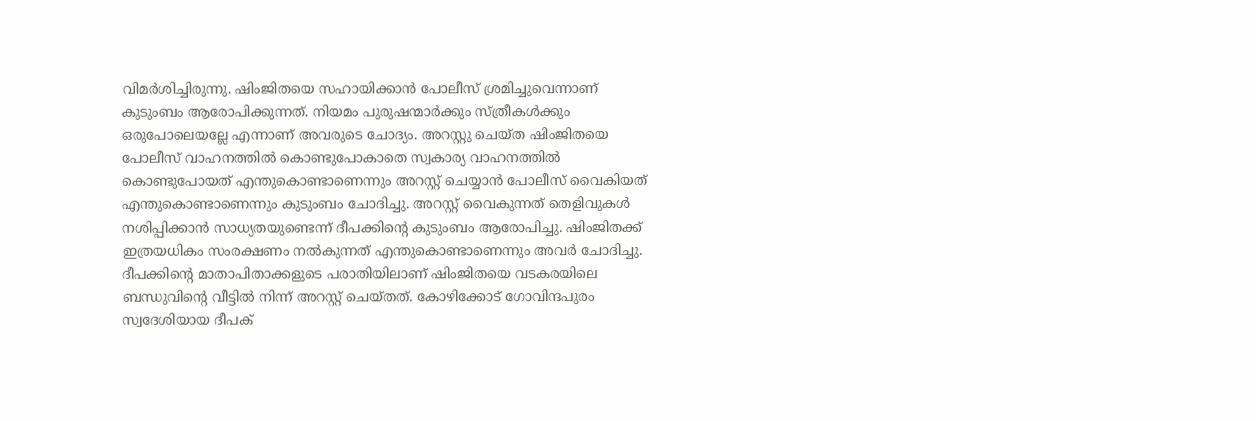വിമർശിച്ചിരുന്നു. ഷിംജിതയെ സഹായിക്കാൻ പോലീസ് ശ്രമിച്ചുവെന്നാണ് കുടുംബം ആരോപിക്കുന്നത്. നിയമം പുരുഷന്മാർക്കും സ്ത്രീകൾക്കും ഒരുപോലെയല്ലേ എന്നാണ് അവരുടെ ചോദ്യം. അറസ്റ്റു ചെയ്ത ഷിംജിതയെ പോലീസ് വാഹനത്തിൽ കൊണ്ടുപോകാതെ സ്വകാര്യ വാഹനത്തിൽ കൊണ്ടുപോയത് എന്തുകൊണ്ടാണെന്നും അറസ്റ്റ് ചെയ്യാൻ പോലീസ് വൈകിയത് എന്തുകൊണ്ടാണെന്നും കുടുംബം ചോദിച്ചു. അറസ്റ്റ് വൈകുന്നത് തെളിവുകൾ നശിപ്പിക്കാൻ സാധ്യതയുണ്ടെന്ന് ദീപക്കിന്റെ കുടുംബം ആരോപിച്ചു. ഷിംജിതക്ക് ഇത്രയധികം സംരക്ഷണം നൽകുന്നത് എന്തുകൊണ്ടാണെന്നും അവർ ചോദിച്ചു. ദീപക്കിന്റെ മാതാപിതാക്കളുടെ പരാതിയിലാണ് ഷിംജിതയെ വടകരയിലെ ബന്ധുവിന്റെ വീട്ടിൽ നിന്ന് അറസ്റ്റ് ചെയ്തത്. കോഴിക്കോട് ഗോവിന്ദപുരം സ്വദേശിയായ ദീപക്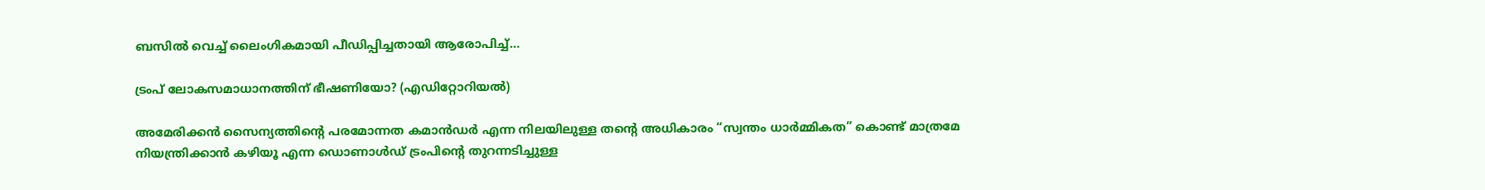ബസിൽ വെച്ച് ലൈംഗികമായി പീഡിപ്പിച്ചതായി ആരോപിച്ച്…

ട്രം‌പ് ലോകസമാധാനത്തിന് ഭീഷണിയോ? (എഡിറ്റോറിയല്‍)

അമേരിക്കൻ സൈന്യത്തിന്റെ പരമോന്നത കമാൻഡർ എന്ന നിലയിലുള്ള തന്റെ അധികാരം “സ്വന്തം ധാർമ്മികത” കൊണ്ട് മാത്രമേ നിയന്ത്രിക്കാൻ കഴിയൂ എന്ന ഡൊണാൾഡ് ട്രംപിന്റെ തുറന്നടിച്ചുള്ള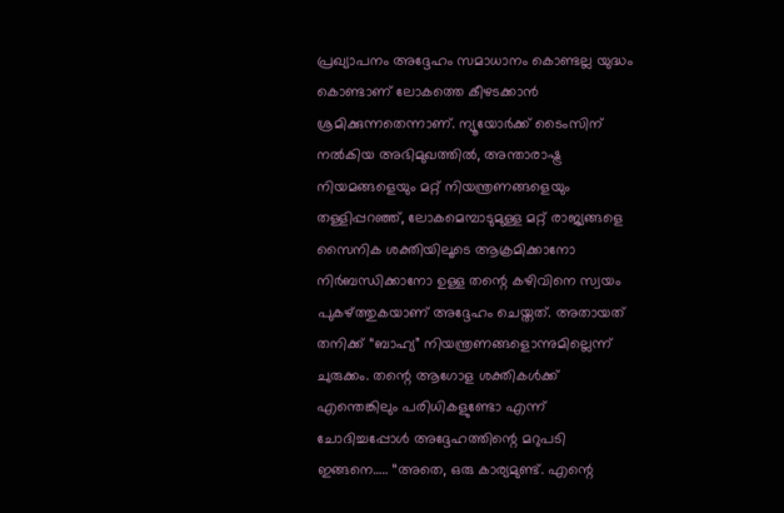പ്രഖ്യാപനം അദ്ദേഹം സമാധാനം കൊണ്ടല്ല യുദ്ധം കൊണ്ടാണ് ലോകത്തെ കീഴടക്കാന്‍ ശ്രമിക്കുന്നതെന്നാണ്. ന്യൂയോർക്ക് ടൈംസിന് നൽകിയ അഭിമുഖത്തിൽ, അന്താരാഷ്ട്ര നിയമങ്ങളെയും മറ്റ് നിയന്ത്രണങ്ങളെയും തള്ളിപ്പറഞ്ഞ്, ലോകമെമ്പാടുമുള്ള മറ്റ് രാജ്യങ്ങളെ സൈനിക ശക്തിയിലൂടെ ആക്രമിക്കാനോ നിർബന്ധിക്കാനോ ഉള്ള തന്റെ കഴിവിനെ സ്വയം പുകഴ്ത്തുകയാണ് അദ്ദേഹം ചെയ്തത്. അതായത് തനിക്ക് “ബാഹ്യ” നിയന്ത്രണങ്ങളൊന്നുമില്ലെന്ന് ചുരുക്കം. തന്റെ ആഗോള ശക്തികൾക്ക് എന്തെങ്കിലും പരിധികളുണ്ടോ എന്ന് ചോദിച്ചപ്പോൾ അദ്ദേഹത്തിന്റെ മറുപടി ഇങ്ങനെ….. “അതെ, ഒരു കാര്യമുണ്ട്. എന്റെ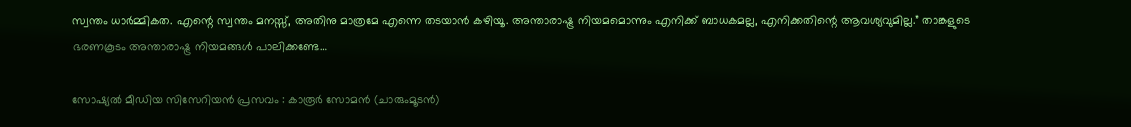സ്വന്തം ധാർമ്മികത. എന്റെ സ്വന്തം മനസ്സ്, അതിനു മാത്രമേ എന്നെ തടയാന്‍ കഴിയൂ. അന്താരാഷ്ട്ര നിയമമൊന്നും എനിക്ക് ബാധകമല്ല, എനിക്കതിന്റെ ആവശ്യവുമില്ല.” താങ്കളുടെ ഭരണകൂടം അന്താരാഷ്ട്ര നിയമങ്ങള്‍ പാലിക്കണ്ടേ…

സോഷ്യൽ മീഡിയ സിസേറിയൻ പ്രസവം : കാരൂർ സോമൻ (ചാരുംമൂടൻ)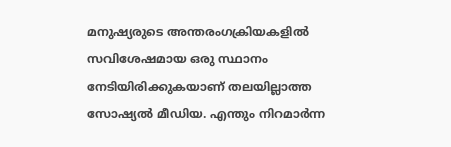മനുഷ്യരുടെ അന്തരംഗക്രിയകളിൽ സവിശേഷമായ ഒരു സ്ഥാനം നേടിയിരിക്കുകയാണ് തലയില്ലാത്ത സോഷ്യൽ മീഡിയ. എന്തും നിറമാർന്ന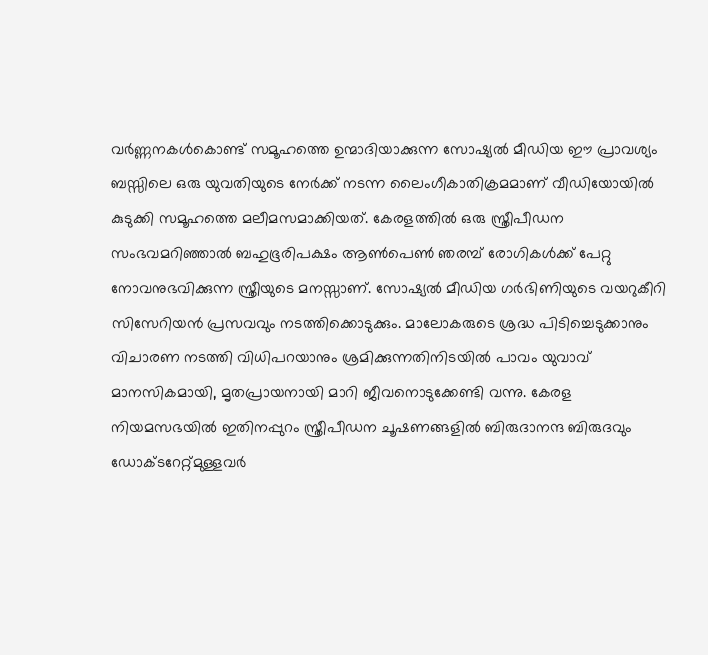വർണ്ണനകൾകൊണ്ട് സമൂഹത്തെ ഉന്മാദിയാക്കുന്ന സോഷ്യൽ മീഡിയ ഈ പ്രാവശ്യം ബസ്സിലെ ഒരു യുവതിയുടെ നേർക്ക് നടന്ന ലൈംഗീകാതിക്രമമാണ് വീഡിയോയിൽ കുടുക്കി സമൂഹത്തെ മലീമസമാക്കിയത്. കേരളത്തിൽ ഒരു സ്ത്രീപീഡന സംഭവമറിഞ്ഞാൽ ബഹുഭൂരിപക്ഷം ആൺപെൺ ഞരമ്പ് രോഗികൾക്ക് പേറ്റു നോവനുഭവിക്കുന്ന സ്ത്രീയുടെ മനസ്സാണ്. സോഷ്യൽ മീഡിയ ഗർഭിണിയുടെ വയറുകീറി സിസേറിയൻ പ്രസവവും നടത്തിക്കൊടുക്കും. മാലോകരുടെ ശ്രദ്ധ പിടിച്ചെടുക്കാനും വിചാരണ നടത്തി വിധിപറയാനും ശ്രമിക്കുന്നതിനിടയിൽ പാവം യുവാവ് മാനസികമായി, മൃതപ്രായനായി മാറി ജീവനൊടുക്കേണ്ടി വന്നു. കേരള നിയമസഭയിൽ ഇതിനപ്പുറം സ്ത്രീപീഡന ചൂഷണങ്ങളിൽ ബിരുദാനന്ദ ബിരുദവും ഡോക്ടറേറ്റ്മുള്ളവർ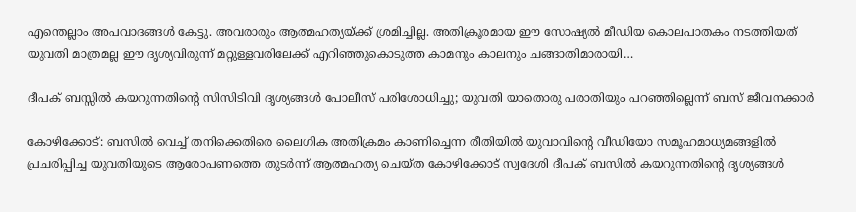എന്തെല്ലാം അപവാദങ്ങൾ കേട്ടു. അവരാരും ആത്മഹത്യയ്ക്ക് ശ്രമിച്ചില്ല. അതിക്രൂരമായ ഈ സോഷ്യൽ മീഡിയ കൊലപാതകം നടത്തിയത് യുവതി മാത്രമല്ല ഈ ദൃശ്യവിരുന്ന് മറ്റുള്ളവരിലേക്ക് എറിഞ്ഞുകൊടുത്ത കാമനും കാലനും ചങ്ങാതിമാരായി…

ദീപക് ബസ്സില്‍ കയറുന്നതിന്റെ സിസിടി‌വി ദൃശ്യങ്ങള്‍ പോലീസ് പരിശോധിച്ചു; യുവതി യാതൊരു പരാതിയും പറഞ്ഞില്ലെന്ന് ബസ് ജീവനക്കാര്‍

കോഴിക്കോട്: ബസില്‍ വെച്ച് തനിക്കെതിരെ ലൈഗിക അതിക്രമം കാണിച്ചെന്ന രീതിയില്‍ യുവാവിന്റെ വീഡിയോ സമൂഹമാധ്യമങ്ങളില്‍ പ്രചരിപ്പിച്ച യുവതിയുടെ ആരോപണത്തെ തുടർന്ന് ആത്മഹത്യ ചെയ്ത കോഴിക്കോട് സ്വദേശി ദീപക് ബസിൽ കയറുന്നതിൻ്റെ ദൃശ്യങ്ങൾ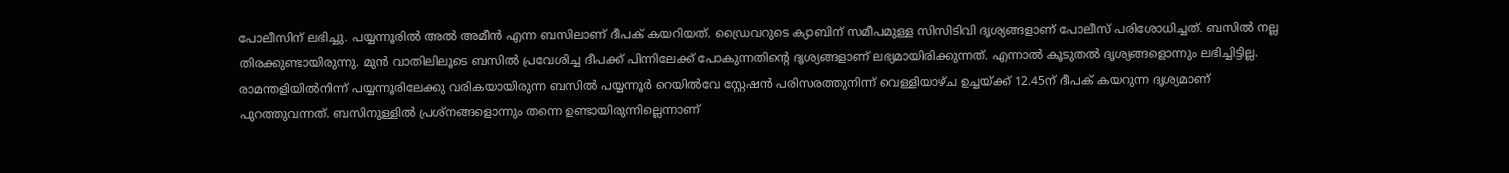പോലീസിന് ലഭിച്ചു. പയ്യന്നൂരിൽ അൽ അമീൻ എന്ന ബസിലാണ് ദീപക് കയറിയത്. ഡ്രൈവറുടെ ക്യാബിന് സമീപമുള്ള സിസിടിവി ദൃശ്യങ്ങളാണ് പോലീസ് പരിശോധിച്ചത്. ബസിൽ നല്ല തിരക്കുണ്ടായിരുന്നു. മുൻ വാതിലിലൂടെ ബസിൽ പ്രവേശിച്ച ദീപക്ക് പിന്നിലേക്ക് പോകുന്നതിൻ്റെ ദൃശ്യങ്ങളാണ് ലഭ്യമായിരിക്കുന്നത്. എന്നാൽ കൂടുതൽ ദൃശ്യങ്ങളൊന്നും ലഭിച്ചിട്ടില്ല. രാമന്തളിയില്‍നിന്ന് പയ്യന്നൂരിലേക്കു വരികയായിരുന്ന ബസില്‍ പയ്യന്നൂര്‍ റെയില്‍വേ സ്റ്റേഷന്‍ പരിസരത്തുനിന്ന് വെള്ളിയാഴ്ച ഉച്ചയ്ക്ക് 12.45ന് ദീപക് കയറുന്ന ദൃശ്യമാണ് പുറത്തുവന്നത്. ബസിനുള്ളിൽ പ്രശ്‌നങ്ങളൊന്നും തന്നെ ഉണ്ടായിരുന്നില്ലെന്നാണ്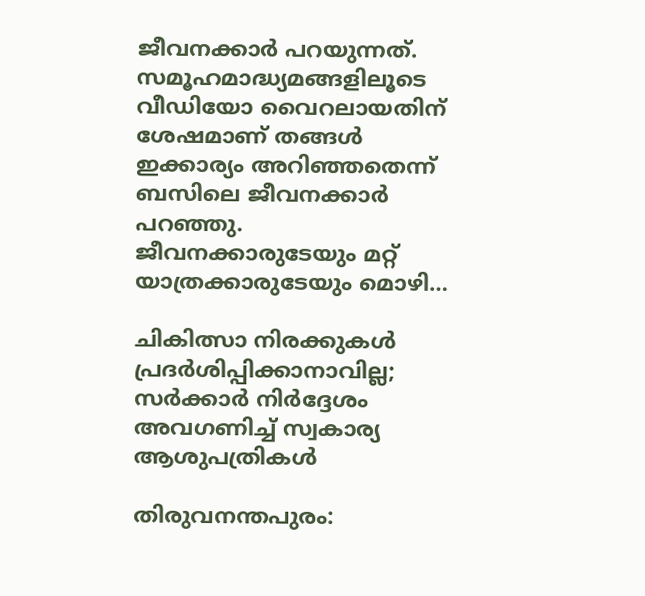ജീവനക്കാർ പറയുന്നത്. സമൂഹമാദ്ധ്യമങ്ങളിലൂടെ വീഡിയോ വൈറലായതിന് ശേഷമാണ് തങ്ങൾ ഇക്കാര്യം അറിഞ്ഞതെന്ന് ബസിലെ ജീവനക്കാർ പറഞ്ഞു. ജീവനക്കാരുടേയും മറ്റ് യാത്രക്കാരുടേയും മൊഴി…

ചികിത്സാ നിരക്കുകള്‍ പ്രദര്‍ശിപ്പിക്കാനാവില്ല; സര്‍ക്കാര്‍ നിര്‍ദ്ദേശം അവഗണിച്ച് സ്വകാര്യ ആശുപത്രികള്‍

തിരുവനന്തപുരം: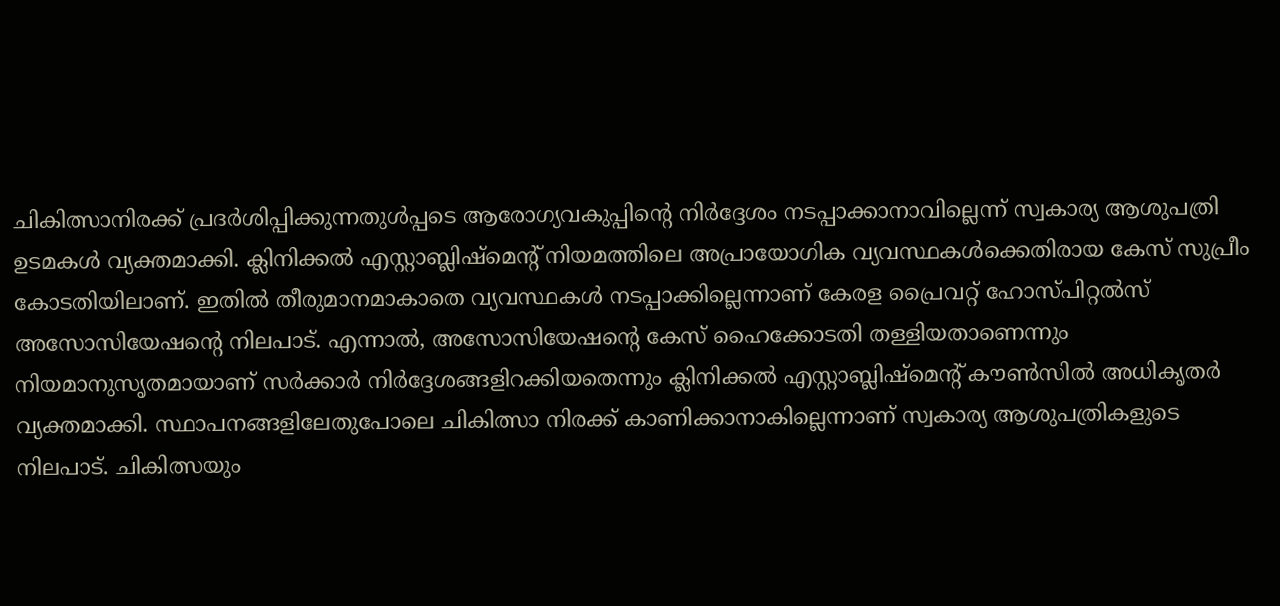ചികിത്സാനിരക്ക് പ്രദര്‍ശിപ്പിക്കുന്നതുള്‍പ്പടെ ആരോഗ്യവകുപ്പിൻ്റെ നിർദ്ദേശം നടപ്പാക്കാനാവില്ലെന്ന് സ്വകാര്യ ആശുപത്രി ഉടമകൾ വ്യക്തമാക്കി. ക്ലിനിക്കൽ എസ്റ്റാബ്ലിഷ്‌മെൻ്റ് നിയമത്തിലെ അപ്രായോഗിക വ്യവസ്ഥകൾക്കെതിരായ കേസ് സുപ്രീം കോടതിയിലാണ്. ഇതിൽ തീരുമാനമാകാതെ വ്യവസ്ഥകൾ നടപ്പാക്കില്ലെന്നാണ് കേരള പ്രൈവറ്റ് ഹോസ്‌പിറ്റൽസ് അസോസിയേഷൻ്റെ നിലപാട്. എന്നാൽ, അസോസിയേഷൻ്റെ കേസ് ഹൈക്കോടതി തള്ളിയതാണെന്നും നിയമാനുസൃതമായാണ് സർക്കാർ നിർദ്ദേശങ്ങളിറക്കിയതെന്നും ക്ലിനിക്കൽ എസ്റ്റാബ്ലിഷ്‌മെൻ്റ് കൗൺസിൽ അധികൃതർ വ്യക്തമാക്കി. സ്ഥാപനങ്ങളിലേതുപോലെ ചികിത്സാ നിരക്ക് കാണിക്കാനാകില്ലെന്നാണ് സ്വകാര്യ ആശുപത്രികളുടെ നിലപാട്. ചികിത്സയും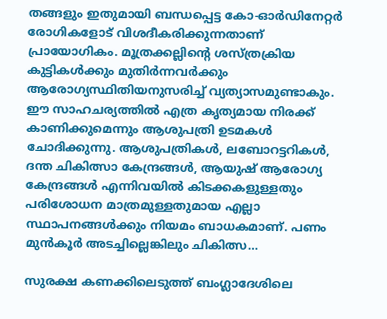തങ്ങളും ഇതുമായി ബന്ധപ്പെട്ട കോ-ഓർഡിനേറ്റർ രോഗികളോട് വിശദീകരിക്കുന്നതാണ് പ്രായോഗികം. മൂത്രക്കല്ലിൻ്റെ ശസ്ത്രക്രിയ കുട്ടികൾക്കും മുതിർന്നവർക്കും ആരോഗ്യസ്ഥിതിയനുസരിച്ച് വ്യത്യാസമുണ്ടാകും. ഈ സാഹചര്യത്തിൽ എത്ര കൃത്യമായ നിരക്ക് കാണിക്കുമെന്നും ആശുപത്രി ഉടമകൾ ചോദിക്കുന്നു. ആശുപത്രികൾ, ലബോറട്ടറികൾ, ദന്ത ചികിത്സാ കേന്ദ്രങ്ങൾ, ആയുഷ് ആരോഗ്യ കേന്ദ്രങ്ങൾ എന്നിവയിൽ കിടക്കകളുള്ളതും പരിശോധന മാത്രമുള്ളതുമായ എല്ലാ സ്ഥാപനങ്ങൾക്കും നിയമം ബാധകമാണ്. പണം മുൻകൂർ അടച്ചില്ലെങ്കിലും ചികിത്സ…

സുരക്ഷ കണക്കിലെടുത്ത് ബംഗ്ലാദേശിലെ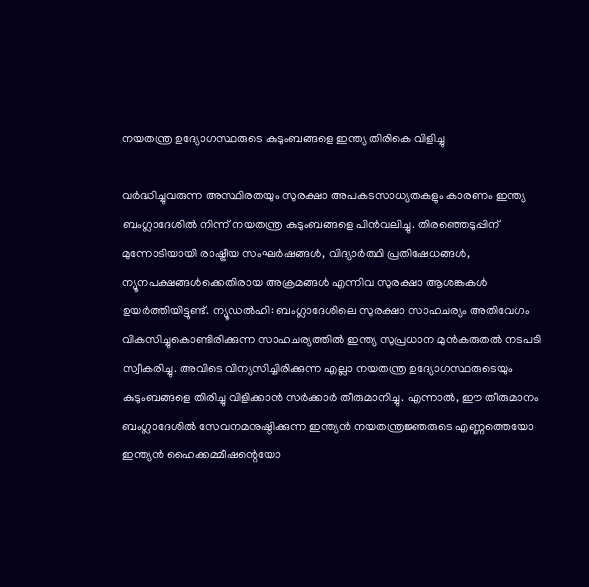നയതന്ത്ര ഉദ്യോഗസ്ഥരുടെ കുടുംബങ്ങളെ ഇന്ത്യ തിരികെ വിളിച്ചു

വർദ്ധിച്ചുവരുന്ന അസ്ഥിരതയും സുരക്ഷാ അപകടസാധ്യതകളും കാരണം ഇന്ത്യ ബംഗ്ലാദേശിൽ നിന്ന് നയതന്ത്ര കുടുംബങ്ങളെ പിൻവലിച്ചു. തിരഞ്ഞെടുപ്പിന് മുന്നോടിയായി രാഷ്ട്രീയ സംഘർഷങ്ങൾ, വിദ്യാർത്ഥി പ്രതിഷേധങ്ങൾ, ന്യൂനപക്ഷങ്ങൾക്കെതിരായ അക്രമങ്ങൾ എന്നിവ സുരക്ഷാ ആശങ്കകൾ ഉയർത്തിയിട്ടുണ്ട്. ന്യൂഡൽഹി: ബംഗ്ലാദേശിലെ സുരക്ഷാ സാഹചര്യം അതിവേഗം വികസിച്ചുകൊണ്ടിരിക്കുന്ന സാഹചര്യത്തിൽ ഇന്ത്യ സുപ്രധാന മുൻകരുതൽ നടപടി സ്വീകരിച്ചു. അവിടെ വിന്യസിച്ചിരിക്കുന്ന എല്ലാ നയതന്ത്ര ഉദ്യോഗസ്ഥരുടെയും കുടുംബങ്ങളെ തിരിച്ചു വിളിക്കാൻ സർക്കാർ തീരുമാനിച്ചു. എന്നാല്‍, ഈ തീരുമാനം ബംഗ്ലാദേശിൽ സേവനമനുഷ്ഠിക്കുന്ന ഇന്ത്യൻ നയതന്ത്രജ്ഞരുടെ എണ്ണത്തെയോ ഇന്ത്യൻ ഹൈക്കമ്മീഷന്റെയോ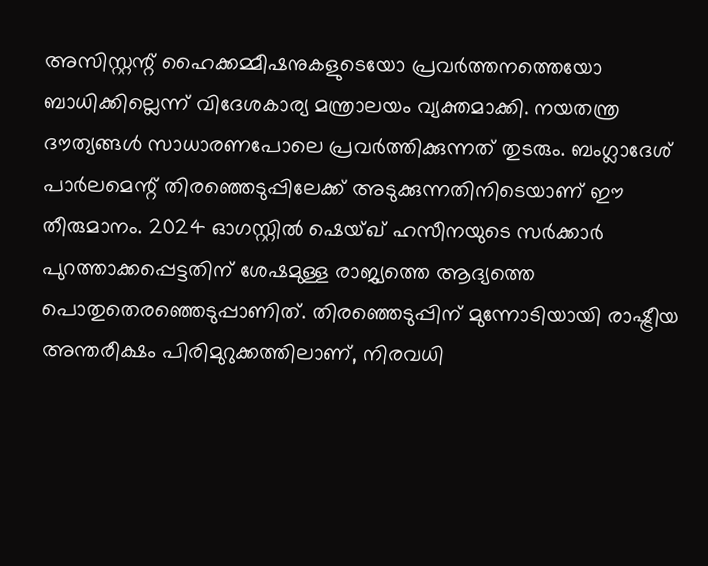അസിസ്റ്റന്റ് ഹൈക്കമ്മീഷനുകളുടെയോ പ്രവർത്തനത്തെയോ ബാധിക്കില്ലെന്ന് വിദേശകാര്യ മന്ത്രാലയം വ്യക്തമാക്കി. നയതന്ത്ര ദൗത്യങ്ങൾ സാധാരണപോലെ പ്രവർത്തിക്കുന്നത് തുടരും. ബംഗ്ലാദേശ് പാർലമെന്റ് തിരഞ്ഞെടുപ്പിലേക്ക് അടുക്കുന്നതിനിടെയാണ് ഈ തീരുമാനം. 2024 ഓഗസ്റ്റിൽ ഷെയ്ഖ് ഹസീനയുടെ സർക്കാർ പുറത്താക്കപ്പെട്ടതിന് ശേഷമുള്ള രാജ്യത്തെ ആദ്യത്തെ പൊതുതെരഞ്ഞെടുപ്പാണിത്. തിരഞ്ഞെടുപ്പിന് മുന്നോടിയായി രാഷ്ട്രീയ അന്തരീക്ഷം പിരിമുറുക്കത്തിലാണ്, നിരവധി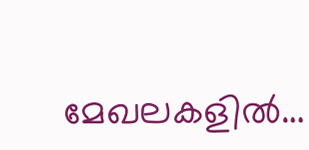മേഖലകളിൽ…